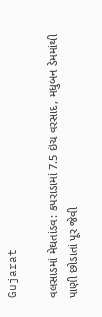Gujarat

વલસાડમાં મેઘતાંડવ: કપરાડામાં 7.5 ઇંચ વરસાદ, મધુબન ડેમમાંથી પાણી છોડાતાં પૂર જેવી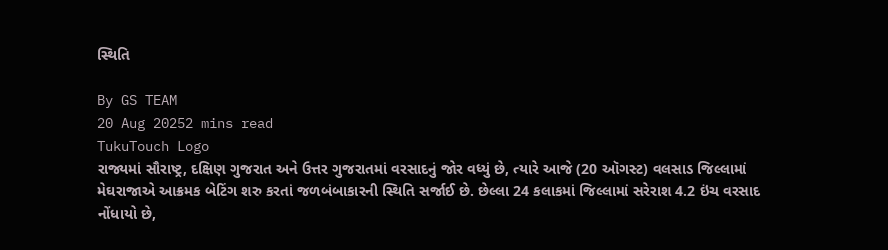સ્થિતિ

By GS TEAM
20 Aug 20252 mins read
TukuTouch Logo
રાજ્યમાં સૌરાષ્ટ્ર, દક્ષિણ ગુજરાત અને ઉત્તર ગુજરાતમાં વરસાદનું જોર વધ્યું છે, ત્યારે આજે (20 ઑગસ્ટ) વલસાડ જિલ્લામાં મેઘરાજાએ આક્રમક બેટિંગ શરુ કરતાં જળબંબાકારની સ્થિતિ સર્જાઈ છે. છેલ્લા 24 કલાકમાં જિલ્લામાં સરેરાશ 4.2 ઇંચ વરસાદ નોંધાયો છે,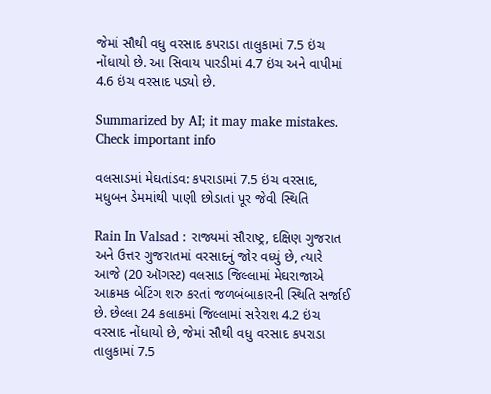જેમાં સૌથી વધુ વરસાદ કપરાડા તાલુકામાં 7.5 ઇંચ નોંધાયો છે. આ સિવાય પારડીમાં 4.7 ઇંચ અને વાપીમાં 4.6 ઇંચ વરસાદ પડ્યો છે.

Summarized by AI; it may make mistakes. Check important info

વલસાડમાં મેઘતાંડવ: કપરાડામાં 7.5 ઇંચ વરસાદ, મધુબન ડેમમાંથી પાણી છોડાતાં પૂર જેવી સ્થિતિ

Rain In Valsad : રાજ્યમાં સૌરાષ્ટ્ર, દક્ષિણ ગુજરાત અને ઉત્તર ગુજરાતમાં વરસાદનું જોર વધ્યું છે, ત્યારે આજે (20 ઑગસ્ટ) વલસાડ જિલ્લામાં મેઘરાજાએ આક્રમક બેટિંગ શરુ કરતાં જળબંબાકારની સ્થિતિ સર્જાઈ છે. છેલ્લા 24 કલાકમાં જિલ્લામાં સરેરાશ 4.2 ઇંચ વરસાદ નોંધાયો છે, જેમાં સૌથી વધુ વરસાદ કપરાડા તાલુકામાં 7.5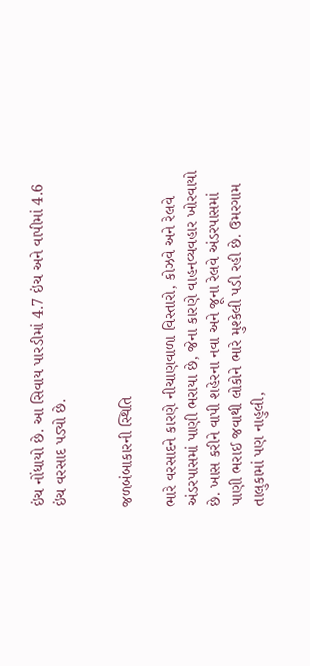ઇંચ નોંધાયો છે. આ સિવાય પારડીમાં 4.7 ઇંચ અને વાપીમાં 4.6 ઇંચ વરસાદ પડ્યો છે.


જળબંબાકારની સ્થિતિ

ભારે વરસાદને કારણે નીચાણવાળા વિસ્તારો, કોઝવે અને રેલવે અંડરપાસમાં પાણી ભરાયા છે, જેના કારણે વાહનવ્યવહાર ખોરવાયો છે. ખાસ કરીને વાપી શહેરના નવા અને જૂના રેલવે અંડરપાસમાં પાણી ભરાઈ જવાથી લોકોને ભારે મુશ્કેલી પડી રહી છે. ઉમરગામ તાલુકામાં પણ નાહુલી,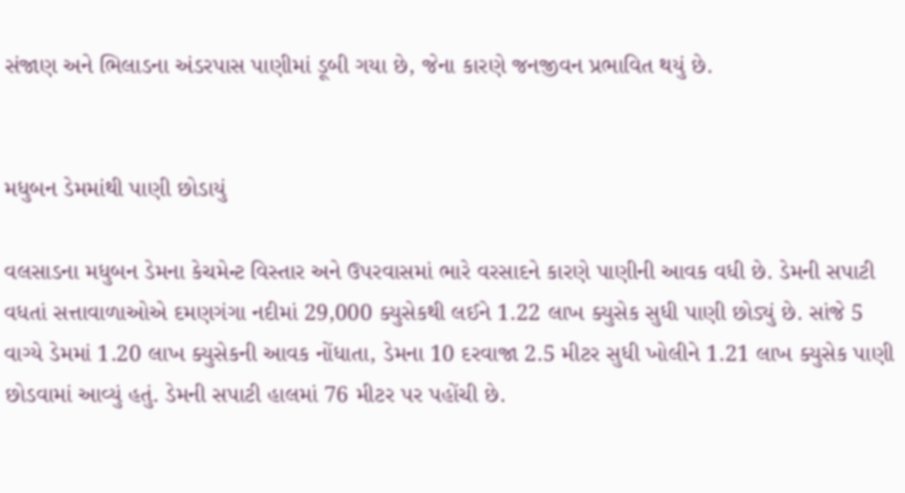સંજાણ અને ભિલાડના અંડરપાસ પાણીમાં ડૂબી ગયા છે, જેના કારણે જનજીવન પ્રભાવિત થયું છે.


મધુબન ડેમમાંથી પાણી છોડાયું

વલસાડના મધુબન ડેમના કેચમેન્ટ વિસ્તાર અને ઉપરવાસમાં ભારે વરસાદને કારણે પાણીની આવક વધી છે. ડેમની સપાટી વધતાં સત્તાવાળાઓએ દમણગંગા નદીમાં 29,000 ક્યુસેકથી લઈને 1.22 લાખ ક્યુસેક સુધી પાણી છોડ્યું છે. સાંજે 5 વાગ્યે ડેમમાં 1.20 લાખ ક્યુસેકની આવક નોંધાતા, ડેમના 10 દરવાજા 2.5 મીટર સુધી ખોલીને 1.21 લાખ ક્યુસેક પાણી છોડવામાં આવ્યું હતું. ડેમની સપાટી હાલમાં 76 મીટર પર પહોંચી છે.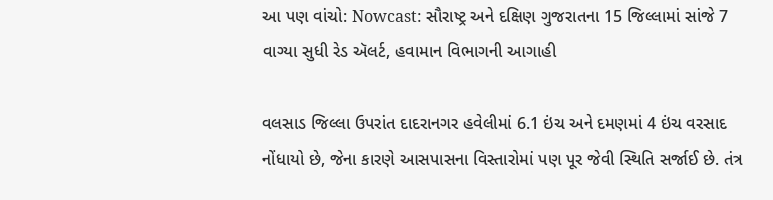આ પણ વાંચો: Nowcast: સૌરાષ્ટ્ર અને દક્ષિણ ગુજરાતના 15 જિલ્લામાં સાંજે 7 વાગ્યા સુધી રેડ ઍલર્ટ, હવામાન વિભાગની આગાહી

વલસાડ જિલ્લા ઉપરાંત દાદરાનગર હવેલીમાં 6.1 ઇંચ અને દમણમાં 4 ઇંચ વરસાદ નોંધાયો છે, જેના કારણે આસપાસના વિસ્તારોમાં પણ પૂર જેવી સ્થિતિ સર્જાઈ છે. તંત્ર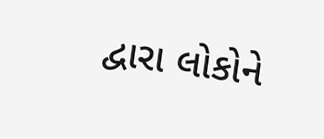દ્વારા લોકોને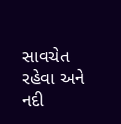સાવચેત રહેવા અને નદી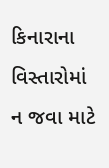કિનારાના વિસ્તારોમાં ન જવા માટે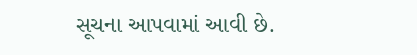સૂચના આપવામાં આવી છે.